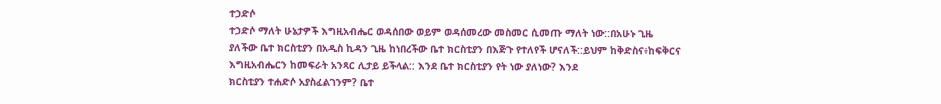ተኃድሶ
ተኃድሶ ማለት ሁኔታዎች እግዚአብሔር ወዳሰበው ወይም ወዳሰመረው መስመር ሲመጡ ማለት ነው::በአሁኑ ጊዜ
ያለችው ቤተ ክርስቲያን በአዲስ ኪዳን ጊዜ ከነበረችው ቤተ ክርስቲያን በእጅጉ የተለየች ሆናለች::ይህም ከቅድስና፥ከፍቅርና
እግዚአብሔርን ከመፍራት አንጻር ሊታይ ይችላል:: እንደ ቤተ ክርስቲያን የት ነው ያለነው? እንደ
ክርስቲያን ተሐድሶ አያስፈልገንም? ቤተ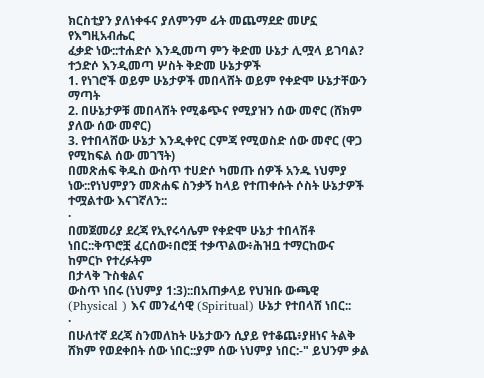ክርስቲያን ያለነቀፋና ያለምንም ፊት መጨማደድ መሆኗ የእግዚአብሔር
ፈቃድ ነው::ተሐድሶ እንዲመጣ ምን ቅድመ ሁኔታ ሊሟላ ይገባል?
ተኃድሶ እንዲመጣ ሦስት ቅድመ ሁኔታዎች
1. የነገሮች ወይም ሁኔታዎች መበላሸት ወይም የቀድሞ ሁኔታቸውን ማጣት
2. በሁኔታዎቹ መበላሸት የሚቆጭና የሚያዝን ሰው መኖር (ሸክም ያለው ሰው መኖር)
3. የተበላሸው ሁኔታ እንዲቀየር ርምጃ የሚወስድ ሰው መኖር (ዋጋ የሚከፍል ሰው መገኘት)
በመጽሐፍ ቅዱስ ውስጥ ተሀድሶ ካመጡ ሰዎች አንዱ ነህምያ ነው::የነህምያን መጽሐፍ ስንቃኝ ከላይ የተጠቀሱት ሶስት ሁኔታዎች ተሟልተው እናገኛለን::
·
በመጀመሪያ ደረጃ የኢየሩሳሌም የቀድሞ ሁኔታ ተበላሽቶ ነበር::ቅጥሮቿ ፈርሰው፥በሮቿ ተቃጥልው፥ሕዝቧ ተማርከውና
ከምርኮ የተረፉትም
በታላቅ ጉስቁልና
ውስጥ ነበሩ (ነህምያ 1:3)::በአጠቃላይ የህዝቡ ውጫዊ (Physical ) እና መንፈሳዊ (Spiritual) ሁኔታ የተበላሸ ነበር::
·
በሁለተኛ ደረጃ ስንመለከት ሁኔታውን ሲያይ የተቆጨ፥ያዘነና ትልቅ ሸክም የወደቀበት ሰው ነበር::ያም ሰው ነህምያ ነበር:-" ይህንም ቃል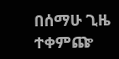በሰማሁ ጊዜ ተቀምጬ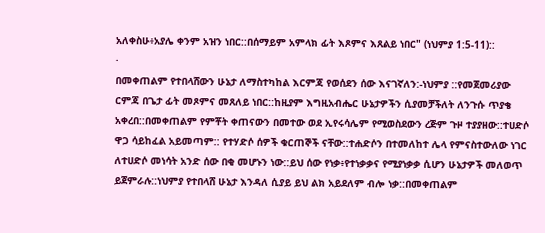አለቀስሁ፥አያሌ ቀንም አዝን ነበር::በሰማይም አምላክ ፊት እጾምና እጸልይ ነበር" (ነህምያ 1:5-11)::
·
በመቀጠልም የተበላሸውን ሁኔታ ለማስተካከል እርምጃ የወሰደን ሰው እናገኛለን:-ነህምያ ::የመጀመሪያው ርምጃ በጌታ ፊት መጾምና መጸለይ ነበር::ከዚያም እግዚአብሔር ሁኔታዎችን ሲያመቻችለት ለንጉሱ ጥያቄ አቀረበ::በመቀጠልም የምቾት ቀጠናውን በመተው ወደ ኢየሩሳሌም የሚወስደውን ረጅም ጉዞ ተያያዘው::ተሀድሶ ዋጋ ሳይከፈል አይመጣም:: የተሃድሶ ሰዎች ቁርጠኞች ናቸው::ተሐድሶን በተመለከተ ሌላ የምናስተውለው ነገር ለተሀድሶ መነሳት አንድ ሰው በቂ መሆኑን ነው::ይህ ሰው የነቃ፥የተነቃቃና የሚያነቃቃ ሲሆን ሁኔታዎች መለወጥ ይጀምራሉ::ነህምያ የተበላሸ ሁኔታ እንዳለ ሲያይ ይህ ልክ አይደለም ብሎ ነቃ::በመቀጠልም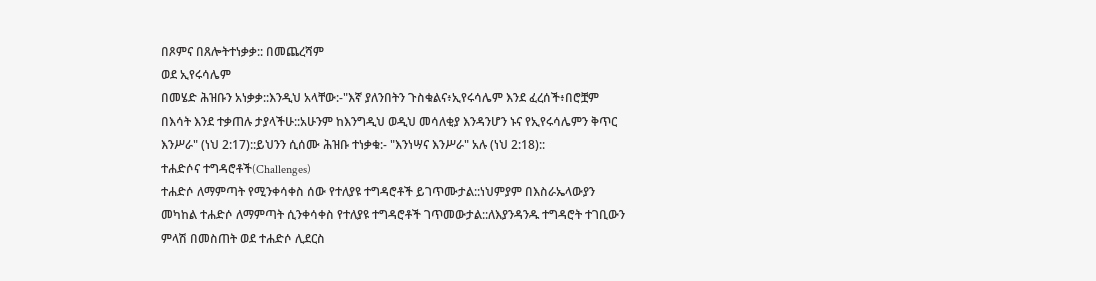በጾምና በጸሎትተነቃቃ:: በመጨረሻም
ወደ ኢየሩሳሌም
በመሄድ ሕዝቡን አነቃቃ::እንዲህ አላቸው:-"እኛ ያለንበትን ጉስቁልና፥ኢየሩሳሌም እንደ ፈረሰች፥በሮቿም በእሳት እንደ ተቃጠሉ ታያላችሁ::አሁንም ከእንግዲህ ወዲህ መሳለቂያ እንዳንሆን ኑና የኢየሩሳሌምን ቅጥር እንሥራ" (ነህ 2:17)::ይህንን ሲሰሙ ሕዝቡ ተነቃቁ:- "እንነሣና እንሥራ" አሉ (ነህ 2:18)::
ተሐድሶና ተግዳሮቶች(Challenges)
ተሐድሶ ለማምጣት የሚንቀሳቀስ ሰው የተለያዩ ተግዳሮቶች ይገጥሙታል::ነህምያም በእስራኤላውያን መካከል ተሐድሶ ለማምጣት ሲንቀሳቀስ የተለያዩ ተግዳሮቶች ገጥመውታል::ለእያንዳንዱ ተግዳሮት ተገቢውን ምላሽ በመስጠት ወደ ተሐድሶ ሊደርስ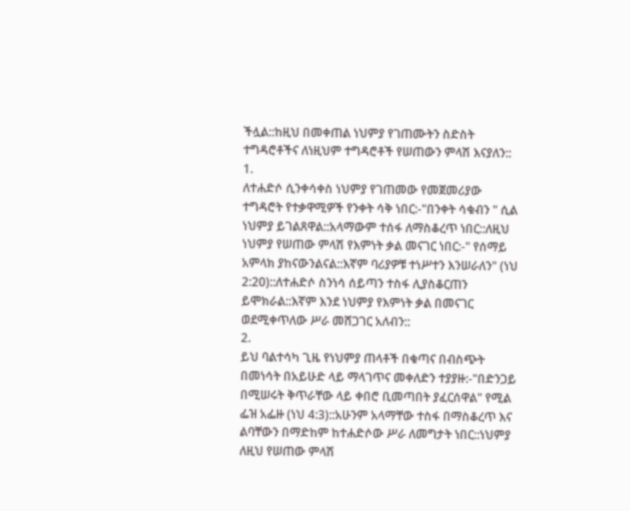ችሏል::ከዚህ በመቀጠል ነህምያ የገጠሙትን ስድስት ተግዳሮቶችና ለነዚህም ተግዳሮቶች የሠጠውን ምላሽ እናያለን::
1.
ለተሐድሶ ሲንቀሳቀስ ነህምያ የገጠመው የመጀመሪያው ተግዳሮት የተቃዋሚዎች የንቀት ሳቅ ነበር:-"በንቀት ሳቁብን " ሲል ነህምያ ይገልጸዋል::አላማውም ተሰፋ ለማስቆረጥ ነበር::ለዚህ ነህምያ የሠጠው ምላሽ የእምነት ቃል መናገር ነበር:-" የሰማይ አምላክ ያከናውንልናል::እኛም ባሪያዎቹ ተነሥተን እንሠራለን" (ነህ 2:20)::ለተሐድሶ ስንነሳ ሰይጣን ተስፋ ሊያስቆርጠን ይሞክራል::እኛም እንደ ነህምያ የእምነት ቃል በመናገር ወደሚቀጥለው ሥራ መሸጋገር አለብን::
2.
ይህ ባልተሳካ ጊዜ የነህምያ ጠላቶች በቁጣና በብስጭት በመነሳት በአይሁድ ላይ ማላገጥና መቀለድን ተያያዙ:-"በድንጋይ በሚሠሩት ቅጥራቸው ላይ ቀበሮ ቢመጣበት ያፈርሰዋል" የሚል ፌዝ አፌዙ (ነህ 4:3)::አሁንም አላማቸው ተስፋ በማስቆረጥ እና ልባቸውን በማድከም ከተሐድሶው ሥራ ለመግታት ነበር::ነህምያ ለዚህ የሠጠው ምላሽ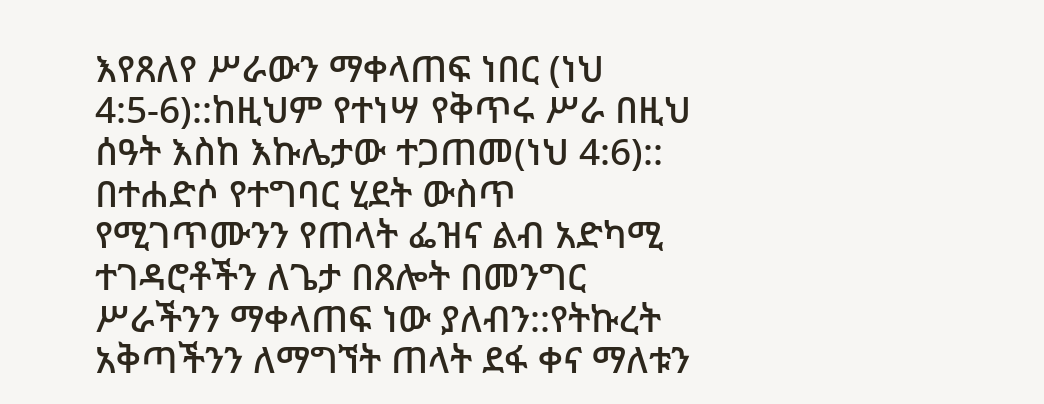እየጸለየ ሥራውን ማቀላጠፍ ነበር (ነህ 4:5-6)::ከዚህም የተነሣ የቅጥሩ ሥራ በዚህ ሰዓት እስከ እኩሌታው ተጋጠመ(ነህ 4:6):: በተሐድሶ የተግባር ሂደት ውስጥ የሚገጥሙንን የጠላት ፌዝና ልብ አድካሚ ተገዳሮቶችን ለጌታ በጸሎት በመንግር ሥራችንን ማቀላጠፍ ነው ያለብን::የትኩረት አቅጣችንን ለማግኘት ጠላት ደፋ ቀና ማለቱን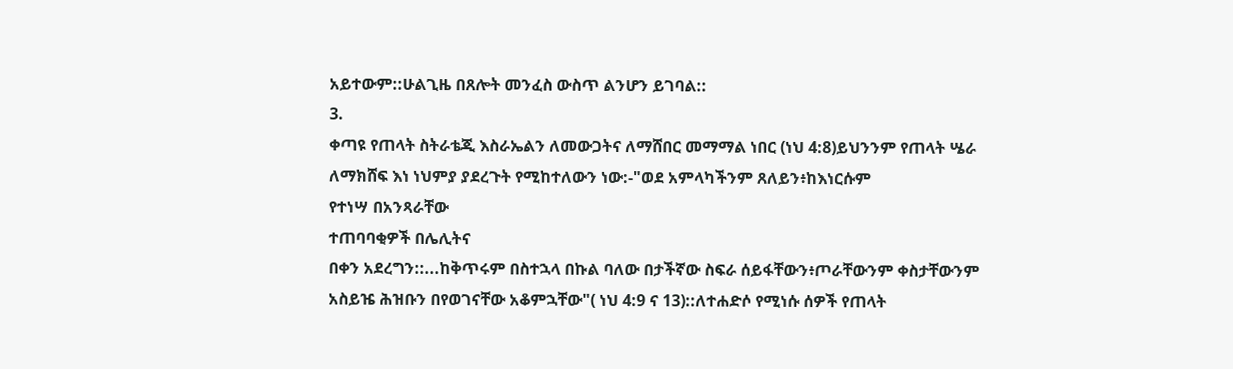አይተውም::ሁልጊዜ በጸሎት መንፈስ ውስጥ ልንሆን ይገባል::
3.
ቀጣዩ የጠላት ስትራቴጂ እስራኤልን ለመውጋትና ለማሸበር መማማል ነበር (ነህ 4:8)ይህንንም የጠላት ሤራ ለማክሸፍ እነ ነህምያ ያደረጉት የሚከተለውን ነው:-"ወደ አምላካችንም ጸለይን፥ከእነርሱም
የተነሣ በአንጻራቸው
ተጠባባቂዎች በሌሊትና
በቀን አደረግን::...ከቅጥሩም በስተኋላ በኩል ባለው በታችኛው ስፍራ ሰይፋቸውን፥ጦራቸውንም ቀስታቸውንም
አስይዤ ሕዝቡን በየወገናቸው አቆምኋቸው"( ነህ 4:9 ና 13)::ለተሐድሶ የሚነሱ ሰዎች የጠላት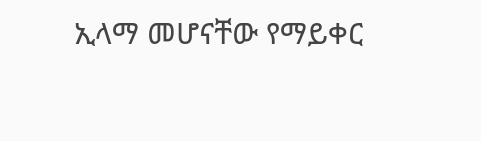ኢላማ መሆናቸው የማይቀር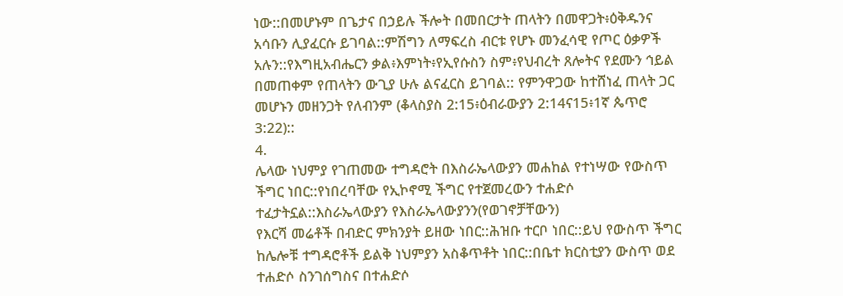ነው::በመሆኑም በጌታና በኃይሉ ችሎት በመበርታት ጠላትን በመዋጋት፥ዕቅዱንና አሳቡን ሊያፈርሱ ይገባል::ምሽግን ለማፍረስ ብርቱ የሆኑ መንፈሳዊ የጦር ዕቃዎች አሉን::የእግዚአብሔርን ቃል፥እምነት፥የኢየሱስን ስም፥የህብረት ጸሎትና የደሙን ኅይል በመጠቀም የጠላትን ውጊያ ሁሉ ልናፈርስ ይገባል:: የምንዋጋው ከተሸነፈ ጠላት ጋር መሆኑን መዘንጋት የለብንም (ቆላስያስ 2:15፥ዕብራውያን 2:14ና15፥1ኛ ጴጥሮ 3:22)::
4.
ሌላው ነህምያ የገጠመው ተግዳሮት በእስራኤላውያን መሐከል የተነሣው የውስጥ ችግር ነበር::የነበረባቸው የኢኮኖሚ ችግር የተጀመረውን ተሐድሶ ተፈታትኗል::እስራኤላውያን የእስራኤላውያንን(የወገኖቻቸውን)
የእርሻ መሬቶች በብድር ምክንያት ይዘው ነበር::ሕዝቡ ተርቦ ነበር::ይህ የውስጥ ችግር ከሌሎቹ ተግዳሮቶች ይልቅ ነህምያን አስቆጥቶት ነበር::በቤተ ክርስቲያን ውስጥ ወደ ተሐድሶ ስንገሰግስና በተሐድሶ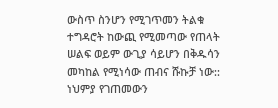ውስጥ ስንሆን የሚገጥመን ትልቁ ተግዳሮት ከውጪ የሚመጣው የጠላት ሠልፍ ወይም ውጊያ ሳይሆን በቅዱሳን መካከል የሚነሳው ጠብና ሹኩቻ ነው:: ነህምያ የገጠመውን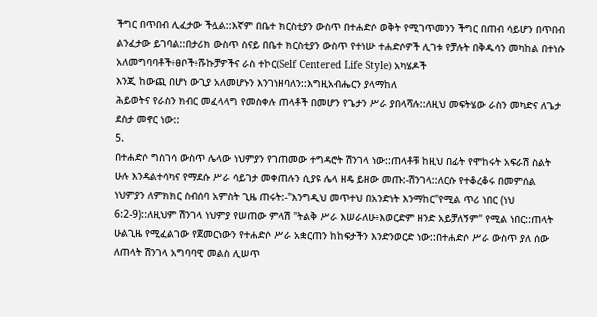ችግር በጥበብ ሊፈታው ችሏል::እኛም በቤተ ክርስቲያን ውስጥ በተሐድሶ ወቅት የሚገጥመንን ችግር በጠብ ሳይሆን በጥበብ ልንፈታው ይገባል::በታሪክ ውስጥ ስናይ በቤተ ክርስቲያን ውስጥ የተነሡ ተሐድሶዎች ሊገቱ የቻሉት በቅዱሳን መካከል በተነሱ አለመግባባቶች፥ፀቦች፥ሹኩቻዎችና ራስ ተኮር(Self Centered Life Style) አካሄዶች
እንጂ ከውጪ በሆነ ውጊያ አለመሆኑን እንገነዘባለን::እግዚአብሔርን ያላማከለ
ሕይወትና የራስን ክብር መፈላላግ የመስቀሉ ጠላቶች በመሆን የጌታን ሥራ ያበላሻሉ::ለዚህ መፍትሄው ራስን መካድና ለጌታ ደስታ መኖር ነው::
5.
በተሐድሶ ግስገሳ ውስጥ ሌላው ነህምያን የገጠመው ተግዳሮት ሽንገላ ነው::ጠላቶቹ ከዚህ በፊት የሞከሩት አፍራሽ ስልት ሁሉ እንዳልተሳካና የማደሱ ሥራ ሳይገታ መቀጠሉን ሲያዩ ሌላ ዘዴ ይዘው መጡ:-ሽንገላ::ለርሱ የተቆረቆሩ በመምሰል ነህምያን ለምክክር ስብሰባ አምስት ጊዜ ጠሩት:-"እንግዲህ መጥተህ በአንድነት እንማከር"የሚል ጥሪ ነበር (ነህ 6:2-9)::ለዚህም ሽንገላ ነህምያ የሠጠው ምላሽ "ትልቅ ሥራ እሠራለሁ፥እወርድም ዘንድ አይቻለኝም" የሚል ነበር::ጠላት ሁልጊዜ የሚፈልገው የጀመርነውን የተሐድሶ ሥራ አቋርጠን ከከፍታችን እንድንወርድ ነው::በተሐድሶ ሥራ ውስጥ ያለ ሰው ለጠላት ሽንገላ አግባባዊ መልስ ሊሠጥ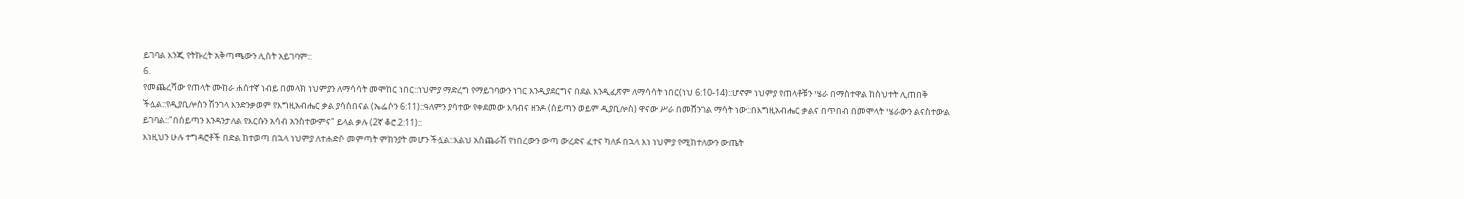ይገባል እንጂ የትኩረት አቅጣጫውን ሊስት አይገባም::
6.
የመጨረሻው የጠላት ሙከራ ሐሰተኛ ነብይ በመላክ ነህምያን ለማሳሳት መሞከር ነበር::ነህምያ ማድረግ የማይገባውን ነገር እንዲያደርግና በደል እንዲፈጽም ለማሳሳት ነበር(ነህ 6:10-14)::ሆኖም ነህምያ የጠላቶቹን ሤራ በማስተዋል ከስህተት ሊጠበቅ ችሏል::የዲያቢሎስን ሽንገላ እንድንቃወም የእግዚአብሔር ቃል ያሳስበናል (ኤፌሶን 6:11)::ዓለምን ያሳተው የቀደመው እባብና ዘንዶ (ሰይጣን ወይም ዲያቢሎስ) ዋናው ሥራ በመሸንገል ማሳት ነው::በእግዚአብሔር ቃልና በጥበብ በመሞላት ሤራውን ልናስተውል ይገባል::"በሰይጣን እንዳንታለል የእርሱን አሳብ አንስተውምና" ይላል ቃሉ (2ኛ ቆሮ.2:11)::
እነዚህን ሁሉ ተግዳሮቶች በድል ከተወጣ በኋላ ነህምያ ለተሐድሶ መምጣት ምክንያት መሆን ችሏል::እልህ አስጨራሽ የነበረውን ውጣ ውረድና ፈተና ካለፉ በኋላ እነ ነህምያ የሚከተለውን ውጤት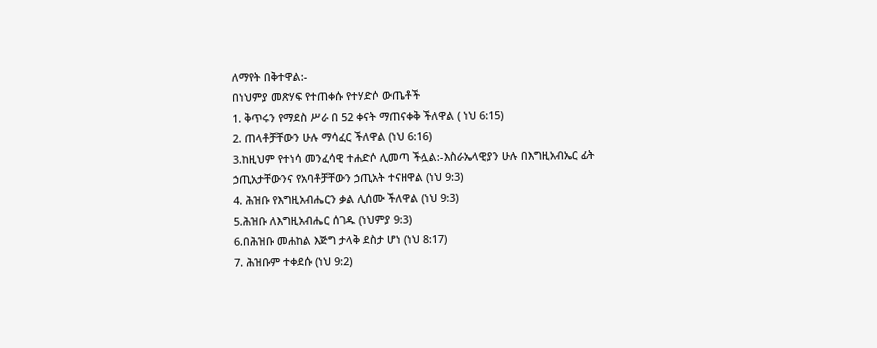ለማየት በቅተዋል:-
በነህምያ መጽሃፍ የተጠቀሱ የተሃድሶ ውጤቶች
1. ቅጥሩን የማደስ ሥራ በ 52 ቀናት ማጠናቀቅ ችለዋል ( ነህ 6:15)
2. ጠላቶቻቸውን ሁሉ ማሳፈር ችለዋል (ነህ 6:16)
3.ከዚህም የተነሳ መንፈሳዊ ተሐድሶ ሊመጣ ችሏል:-እስራኤላዊያን ሁሉ በእግዚአብኤር ፊት ኃጢአታቸውንና የአባቶቻቸውን ኃጢአት ተናዘዋል (ነህ 9:3)
4. ሕዝቡ የእግዚአብሔርን ቃል ሊሰሙ ችለዋል (ነህ 9:3)
5.ሕዝቡ ለእግዚአብሔር ሰገዱ (ነህምያ 9:3)
6.በሕዝቡ መሐከል እጅግ ታላቅ ደስታ ሆነ (ነህ 8:17)
7. ሕዝቡም ተቀደሱ (ነህ 9:2)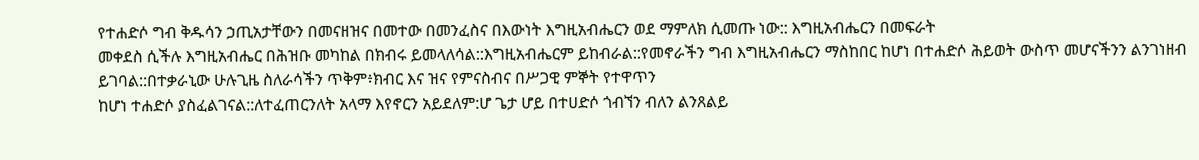የተሐድሶ ግብ ቅዱሳን ኃጢአታቸውን በመናዘዝና በመተው በመንፈስና በእውነት እግዚአብሔርን ወደ ማምለክ ሲመጡ ነው:: እግዚአብሔርን በመፍራት
መቀደስ ሲችሉ እግዚአብሔር በሕዝቡ መካከል በክብሩ ይመላለሳል::እግዚአብሔርም ይከብራል::የመኖራችን ግብ እግዚአብሔርን ማስከበር ከሆነ በተሐድሶ ሕይወት ውስጥ መሆናችንን ልንገነዘብ ይገባል::በተቃራኒው ሁሉጊዜ ስለራሳችን ጥቅም፥ክብር እና ዝና የምናስብና በሥጋዊ ምኞት የተዋጥን
ከሆነ ተሐድሶ ያስፈልገናል::ለተፈጠርንለት አላማ እየኖርን አይደለም:ሆ ጌታ ሆይ በተሀድሶ ጎብኘን ብለን ልንጸልይ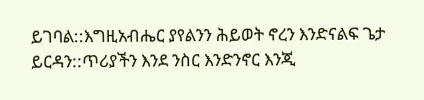ይገባል::እግዚአብሔር ያየልንን ሕይወት ኖረን እንድናልፍ ጌታ ይርዳን::ጥሪያችን እንደ ንስር እንድንኖር እንጂ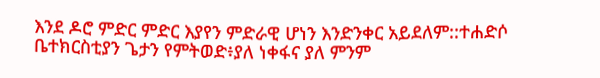እንደ ዶሮ ምድር ምድር እያየን ምድራዊ ሆነን እንድንቀር አይደለም::ተሐድሶ ቤተክርስቲያን ጌታን የምትወድ፥ያለ ነቀፋና ያለ ምንም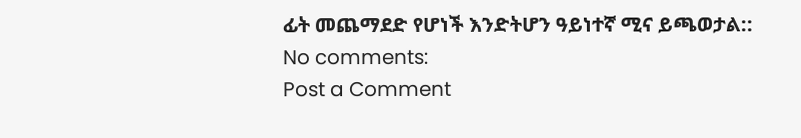ፊት መጨማደድ የሆነች እንድትሆን ዓይነተኛ ሚና ይጫወታል::
No comments:
Post a Comment